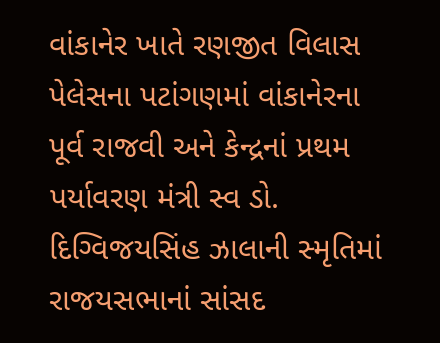વાંકાનેર ખાતે રણજીત વિલાસ પેલેસના પટાંગણમાં વાંકાનેરના પૂર્વ રાજવી અને કેન્દ્રનાં પ્રથમ પર્યાવરણ મંત્રી સ્વ ડો. દિગ્વિજયસિંહ ઝાલાની સ્મૃતિમાં રાજયસભાનાં સાંસદ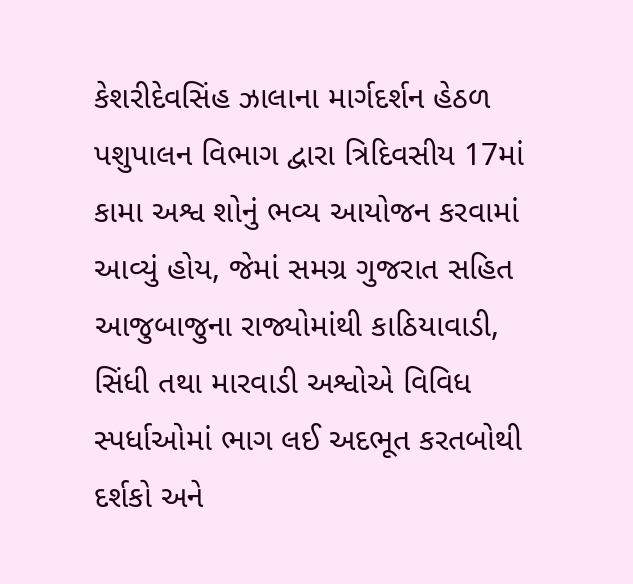કેશરીદેવસિંહ ઝાલાના માર્ગદર્શન હેઠળ પશુપાલન વિભાગ દ્વારા ત્રિદિવસીય 17માં કામા અશ્વ શોનું ભવ્ય આયોજન કરવામાં આવ્યું હોય, જેમાં સમગ્ર ગુજરાત સહિત આજુબાજુના રાજ્યોમાંથી કાઠિયાવાડી, સિંધી તથા મારવાડી અશ્વોએ વિવિધ સ્પર્ધાઓમાં ભાગ લઈ અદભૂત કરતબોથી દર્શકો અને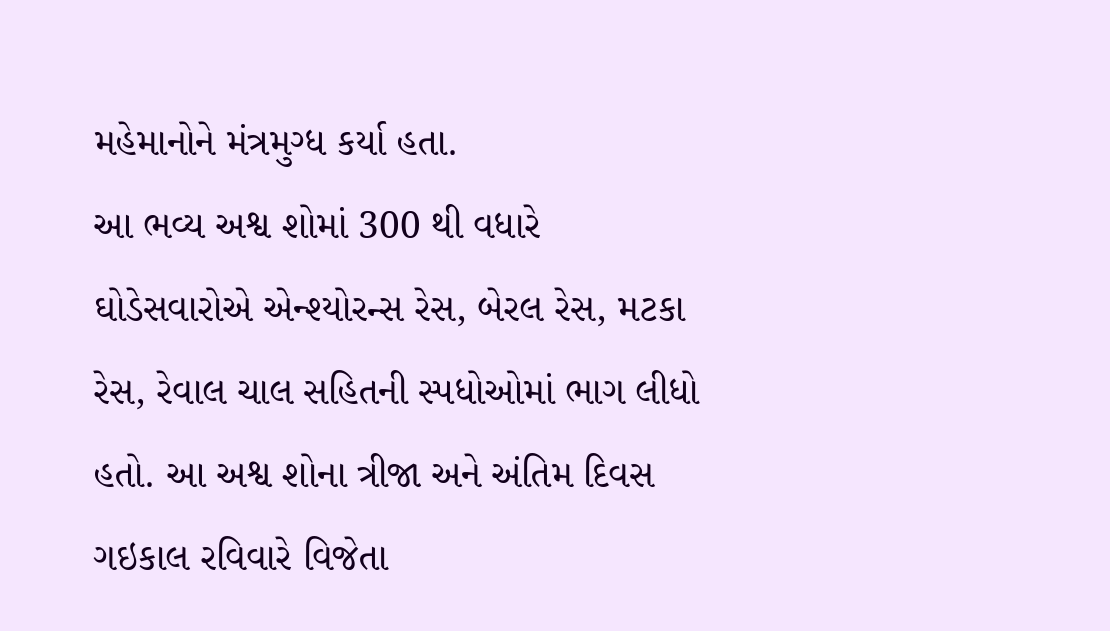મહેમાનોને મંત્રમુગ્ધ કર્યા હતા.
આ ભવ્ય અશ્વ શોમાં 300 થી વધારે ઘોડેસવારોએ એન્શ્યોરન્સ રેસ, બેરલ રેસ, મટકા રેસ, રેવાલ ચાલ સહિતની સ્પધોઓમાં ભાગ લીધો હતો. આ અશ્વ શોના ત્રીજા અને અંતિમ દિવસ ગઇકાલ રવિવારે વિજેતા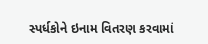સ્પર્ધકોને ઇનામ વિતરણ કરવામાં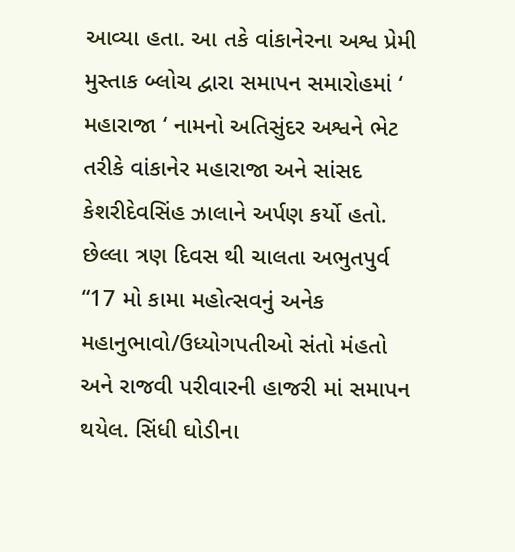આવ્યા હતા. આ તકે વાંકાનેરના અશ્વ પ્રેમી મુસ્તાક બ્લોચ દ્વારા સમાપન સમારોહમાં ‘ મહારાજા ‘ નામનો અતિસુંદર અશ્વને ભેટ તરીકે વાંકાનેર મહારાજા અને સાંસદ કેશરીદેવસિંહ ઝાલાને અર્પણ કર્યો હતો.
છેલ્લા ત્રણ દિવસ થી ચાલતા અભુતપુર્વ “17 મો કામા મહોત્સવનું અનેક મહાનુભાવો/ઉધ્યોગપતીઓ સંતો મંહતો અને રાજવી પરીવારની હાજરી માં સમાપન થયેલ. સિંધી ઘોડીના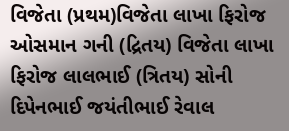વિજેતા (પ્રથમ)વિજેતા લાખા ફિરોજ ઓસમાન ગની (દ્રિતય) વિજેતા લાખા ફિરોજ લાલભાઈ (ત્રિતય) સોની દિપેનભાઈ જયંતીભાઈ રેવાલ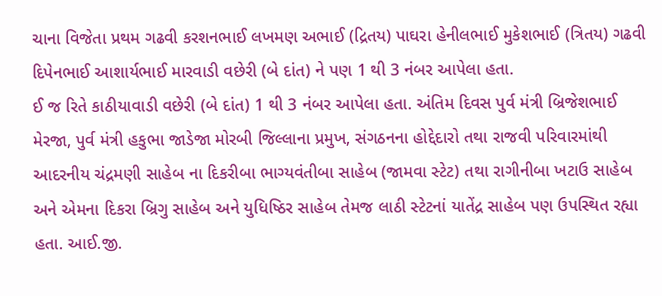ચાના વિજેતા પ્રથમ ગઢવી કરશનભાઈ લખમણ અભાઈ (દ્રિતય) પાઘરા હેનીલભાઈ મુકેશભાઈ (ત્રિતય) ગઢવી દિપેનભાઈ આશાર્યભાઈ મારવાડી વછેરી (બે દાંત) ને પણ 1 થી 3 નંબર આપેલા હતા.
ઈ જ રિતે કાઠીયાવાડી વછેરી (બે દાંત) 1 થી 3 નંબર આપેલા હતા. અંતિમ દિવસ પુર્વ મંત્રી બ્રિજેશભાઈ મેરજા, પુર્વ મંત્રી હકુભા જાડેજા મોરબી જિલ્લાના પ્રમુખ, સંગઠનના હોદ્દેદારો તથા રાજવી પરિવારમાંથી આદરનીય ચંદ્રમણી સાહેબ ના દિકરીબા ભાગ્યવંતીબા સાહેબ (જામવા સ્ટેટ) તથા રાગીનીબા ખટાઉ સાહેબ અને એમના દિકરા બ્રિગુ સાહેબ અને યુધિષ્ઠિર સાહેબ તેમજ લાઠી સ્ટેટનાં યાતેંદ્ર સાહેબ પણ ઉપસ્થિત રહ્યા હતા. આઈ.જી.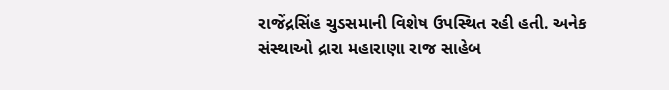રાજેંદ્રસિંહ ચુડસમાની વિશેષ ઉપસ્થિત રહી હતી. અનેક સંસ્થાઓ દ્રારા મહારાણા રાજ સાહેબ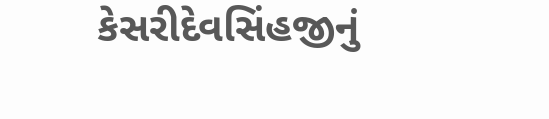કેસરીદેવસિંહજીનું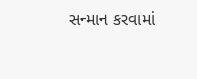સન્માન કરવામાં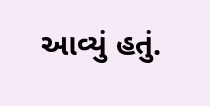આવ્યું હતું.